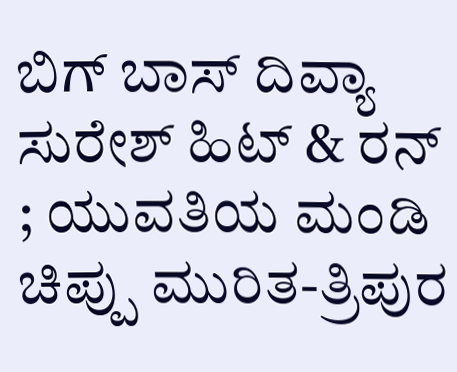ಬಿಗ್ ಬಾಸ್ ದಿವ್ಯಾ ಸುರೇಶ್ ಹಿಟ್ & ರನ್ ; ಯುವತಿಯ ಮಂಡಿ ಚಿಪ್ಪು ಮುರಿತ-ತ್ರಿಪುರ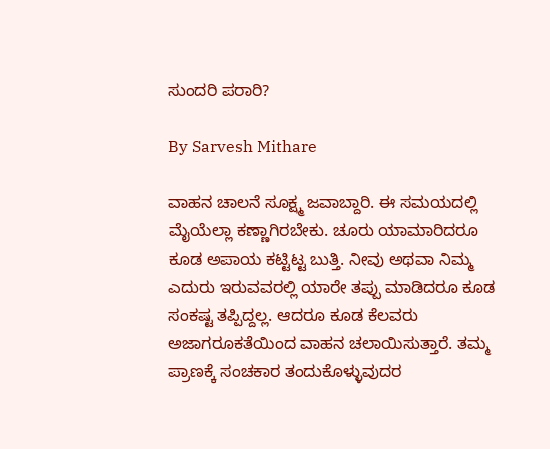ಸುಂದರಿ ಪರಾರಿ?

By Sarvesh Mithare

ವಾಹನ ಚಾಲನೆ ಸೂಕ್ಷ್ಮ ಜವಾಬ್ದಾರಿ. ಈ ಸಮಯದಲ್ಲಿ ಮೈಯೆಲ್ಲಾ ಕಣ್ಣಾಗಿರಬೇಕು. ಚೂರು ಯಾಮಾರಿದರೂ ಕೂಡ ಅಪಾಯ ಕಟ್ಟಿಟ್ಟ ಬುತ್ತಿ. ನೀವು ಅಥವಾ ನಿಮ್ಮ ಎದುರು ಇರುವವರಲ್ಲಿ ಯಾರೇ ತಪ್ಪು ಮಾಡಿದರೂ ಕೂಡ ಸಂಕಷ್ಟ ತಪ್ಪಿದ್ದಲ್ಲ. ಆದರೂ ಕೂಡ ಕೆಲವರು ಅಜಾಗರೂಕತೆಯಿಂದ ವಾಹನ ಚಲಾಯಿಸುತ್ತಾರೆ. ತಮ್ಮ ಪ್ರಾಣಕ್ಕೆ ಸಂಚಕಾರ ತಂದುಕೊಳ್ಳುವುದರ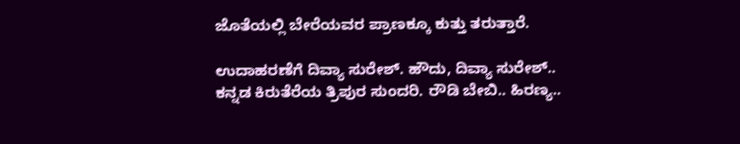ಜೊತೆಯಲ್ಲಿ ಬೇರೆಯವರ ಪ್ರಾಣಕ್ಕೂ ಕುತ್ತು ತರುತ್ತಾರೆ.

ಉದಾಹರಣೆಗೆ ದಿವ್ಯಾ ಸುರೇಶ್. ಹೌದು, ದಿವ್ಯಾ ಸುರೇಶ್.. ಕನ್ನಡ ಕಿರುತೆರೆಯ ತ್ರಿಪುರ ಸುಂದರಿ. ರೌಡಿ ಬೇಬಿ.. ಹಿರಣ್ಯ..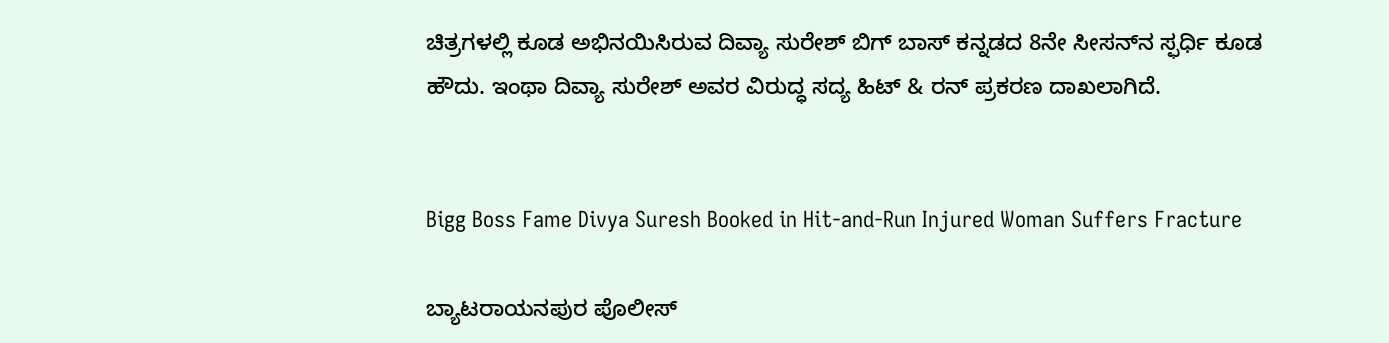ಚಿತ್ರಗಳಲ್ಲಿ ಕೂಡ ಅಭಿನಯಿಸಿರುವ ದಿವ್ಯಾ ಸುರೇಶ್ ಬಿಗ್ ಬಾಸ್‌ ಕನ್ನಡದ 8ನೇ ಸೀಸನ್‌ನ ಸ್ಫರ್ಧಿ ಕೂಡ ಹೌದು. ಇಂಥಾ ದಿವ್ಯಾ ಸುರೇಶ್ ಅವರ ವಿರುದ್ಧ ಸದ್ಯ ಹಿಟ್ & ರನ್ ಪ್ರಕರಣ ದಾಖಲಾಗಿದೆ.


Bigg Boss Fame Divya Suresh Booked in Hit-and-Run Injured Woman Suffers Fracture

ಬ್ಯಾಟರಾಯನಪುರ ಪೊಲೀಸ್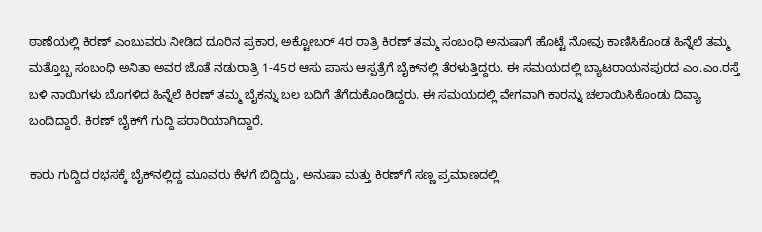ಠಾಣೆಯಲ್ಲಿ ಕಿರಣ್ ಎಂಬುವರು ನೀಡಿದ ದೂರಿನ ಪ್ರಕಾರ, ಅಕ್ಟೋಬರ್ 4ರ ರಾತ್ರಿ ಕಿರಣ್ ತಮ್ಮ ಸಂಬಂಧಿ ಅನುಷಾಗೆ ಹೊಟ್ಟೆ ನೋವು ಕಾಣಿಸಿಕೊಂಡ ಹಿನ್ನೆಲೆ ತಮ್ಮ ಮತ್ತೊಬ್ಬ ಸಂಬಂಧಿ ಅನಿತಾ ಅವರ ಜೊತೆ ನಡುರಾತ್ರಿ 1-45ರ ಆಸು ಪಾಸು ಆಸ್ಪತ್ರೆಗೆ ಬೈಕ್‌ನಲ್ಲಿ ತೆರಳುತ್ತಿದ್ದರು. ಈ ಸಮಯದಲ್ಲಿ ಬ್ಯಾಟರಾಯನಪುರದ ಎಂ.ಎಂ.ರಸ್ತೆ ಬಳಿ ನಾಯಿಗಳು ಬೊಗಳಿದ ಹಿನ್ನೆಲೆ ಕಿರಣ್ ತಮ್ಮ ಬೈಕನ್ನು ಬಲ ಬದಿಗೆ ತೆಗೆದುಕೊಂಡಿದ್ದರು. ಈ ಸಮಯದಲ್ಲಿ ವೇಗವಾಗಿ ಕಾರನ್ನು ಚಲಾಯಿಸಿಕೊಂಡು ದಿವ್ಯಾ ಬಂದಿದ್ದಾರೆ. ಕಿರಣ್ ಬೈಕ್‌ಗೆ ಗುದ್ದಿ ಪರಾರಿಯಾಗಿದ್ದಾರೆ.

ಕಾರು ಗುದ್ದಿದ ರಭಸಕ್ಕೆ ಬೈಕ್‌ನಲ್ಲಿದ್ದ ಮೂವರು ಕೆಳಗೆ ಬಿದ್ದಿದ್ದು, ಅನುಷಾ ಮತ್ತು ಕಿರಣ್‌ಗೆ ಸಣ್ಣ ಪ್ರಮಾಣದಲ್ಲಿ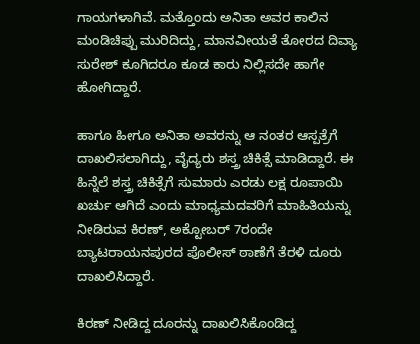ಗಾಯಗಳಾಗಿವೆ. ಮತ್ತೊಂದು ಅನಿತಾ ಅವರ ಕಾಲಿನ ಮಂಡಿಚಿಪ್ಪು ಮುರಿದಿದ್ದು, ಮಾನವೀಯತೆ ತೋರದ ದಿವ್ಯಾ ಸುರೇಶ್ ಕೂಗಿದರೂ ಕೂಡ ಕಾರು ನಿಲ್ಲಿಸದೇ ಹಾಗೇ ಹೋಗಿದ್ದಾರೆ.

ಹಾಗೂ ಹೀಗೂ ಅನಿತಾ ಅವರನ್ನು ಆ ನಂತರ ಆಸ್ಪತ್ರೆಗೆ ದಾಖಲಿಸಲಾಗಿದ್ದು, ವೈದ್ಯರು ಶಸ್ತ್ರ ಚಿಕಿತ್ಸೆ ಮಾಡಿದ್ದಾರೆ. ಈ ಹಿನ್ನೆಲೆ ಶಸ್ತ್ರ ಚಿಕಿತ್ಸೆಗೆ ಸುಮಾರು ಎರಡು ಲಕ್ಷ ರೂಪಾಯಿ ಖರ್ಚು ಆಗಿದೆ ಎಂದು ಮಾಧ್ಯಮದವರಿಗೆ ಮಾಹಿತಿಯನ್ನು ನೀಡಿರುವ ಕಿರಣ್, ಅಕ್ಟೋಬರ್ 7ರಂದೇ ಬ್ಯಾಟರಾಯನಪುರದ ಪೊಲೀಸ್ ಠಾಣೆಗೆ ತೆರಳಿ ದೂರು ದಾಖಲಿಸಿದ್ದಾರೆ.

ಕಿರಣ್ ನೀಡಿದ್ದ ದೂರನ್ನು ದಾಖಲಿಸಿಕೊಂಡಿದ್ದ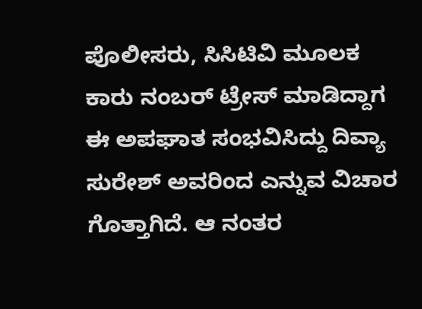ಪೊಲೀಸರು, ಸಿಸಿಟಿವಿ ಮೂಲಕ ಕಾರು ನಂಬರ್ ಟ್ರೇಸ್ ಮಾಡಿದ್ದಾಗ ಈ ಅಪಘಾತ ಸಂಭವಿಸಿದ್ದು ದಿವ್ಯಾ ಸುರೇಶ್ ಅವರಿಂದ ಎನ್ನುವ ವಿಚಾರ ಗೊತ್ತಾಗಿದೆ. ಆ ನಂತರ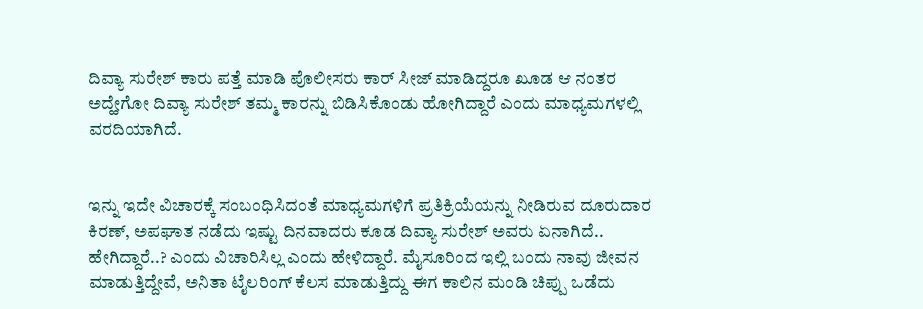ದಿವ್ಯಾ ಸುರೇಶ್ ಕಾರು ಪತ್ತೆ ಮಾಡಿ ಪೊಲೀಸರು ಕಾರ್ ಸೀಜ್ ಮಾಡಿದ್ದರೂ ಖೂಡ ಆ ನಂತರ ಅದ್ಹೇಗೋ ದಿವ್ಯಾ ಸುರೇಶ್ ತಮ್ಮ ಕಾರನ್ನು ಬಿಡಿಸಿಕೊಂಡು ಹೋಗಿದ್ದಾರೆ ಎಂದು ಮಾಧ್ಯಮಗಳಲ್ಲಿ ವರದಿಯಾಗಿದೆ.


ಇನ್ನು ಇದೇ ವಿಚಾರಕ್ಕೆ ಸಂಬಂಧಿಸಿದಂತೆ ಮಾಧ್ಯಮಗಳಿಗೆ ಪ್ರತಿಕ್ರಿಯೆಯನ್ನು ನೀಡಿರುವ ದೂರುದಾರ ಕಿರಣ್, ಅಪಘಾತ ನಡೆದು ಇಷ್ಟು ದಿನವಾದರು ಕೂಡ ದಿವ್ಯಾ ಸುರೇಶ್ ಅವರು ಏನಾಗಿದೆ.. ಹೇಗಿದ್ದಾರೆ..? ಎಂದು ವಿಚಾರಿಸಿಲ್ಲ ಎಂದು ಹೇಳಿದ್ದಾರೆ. ಮೈಸೂರಿಂದ ಇಲ್ಲಿ ಬಂದು ನಾವು ಜೀವನ ಮಾಡುತ್ತಿದ್ದೇವೆ, ಅನಿತಾ ಟೈಲರಿಂಗ್ ಕೆಲಸ ಮಾಡುತ್ತಿದ್ದು ಈಗ ಕಾಲಿನ ಮಂಡಿ ಚಿಪ್ಪು ಒಡೆದು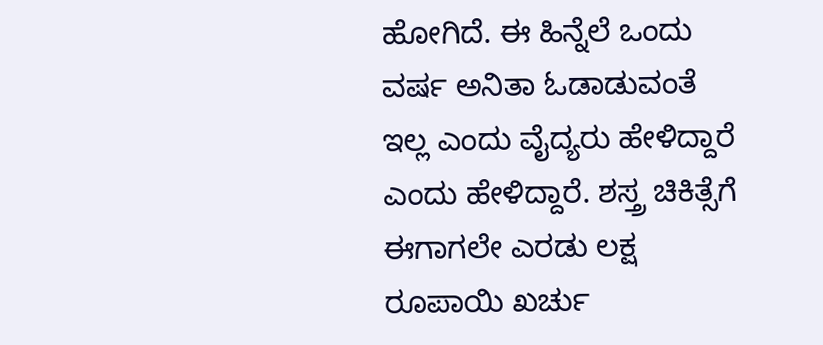ಹೋಗಿದೆ. ಈ ಹಿನ್ನೆಲೆ ಒಂದು ವರ್ಷ ಅನಿತಾ ಓಡಾಡುವಂತೆ ಇಲ್ಲ ಎಂದು ವೈದ್ಯರು ಹೇಳಿದ್ದಾರೆ ಎಂದು ಹೇಳಿದ್ದಾರೆ. ಶಸ್ತ್ರ ಚಿಕಿತ್ಸೆಗೆ ಈಗಾಗಲೇ ಎರಡು ಲಕ್ಷ ರೂಪಾಯಿ ಖರ್ಚು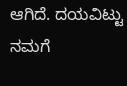ಆಗಿದೆ. ದಯವಿಟ್ಟು ನಮಗೆ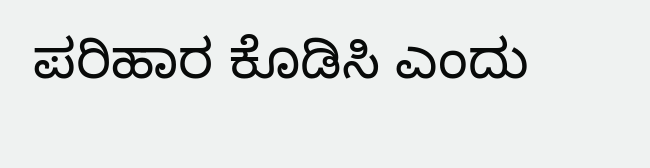ಪರಿಹಾರ ಕೊಡಿಸಿ ಎಂದು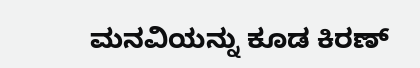ಮನವಿಯನ್ನು ಕೂಡ ಕಿರಣ್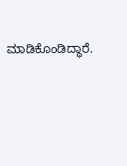ಮಾಡಿಕೊಂಡಿದ್ಧಾರೆ.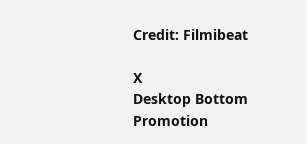Credit: Filmibeat

X
Desktop Bottom Promotion